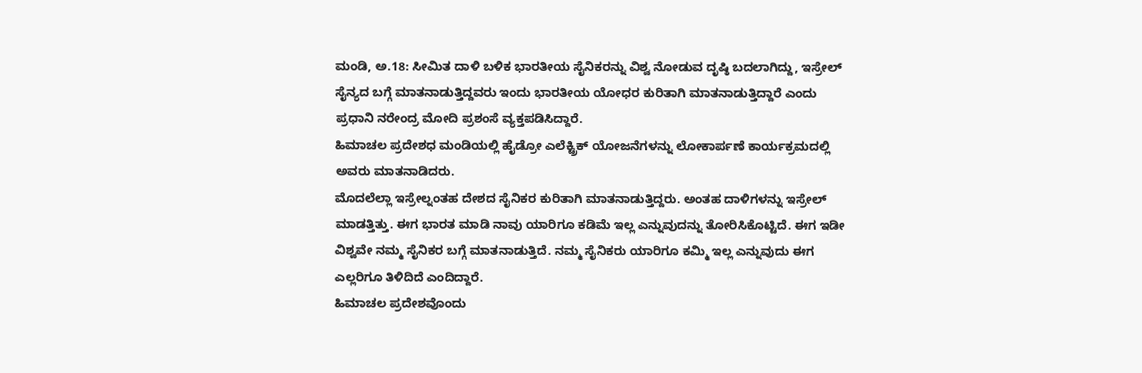ಮಂಡಿ, ಅ.18: ಸೀಮಿತ ದಾಳಿ ಬಳಿಕ ಭಾರತೀಯ ಸೈನಿಕರನ್ನು ವಿಶ್ವ ನೋಡುವ ದೃಷ್ಠಿ ಬದಲಾಗಿದ್ದು, ಇಸ್ರೇಲ್ ಸೈನ್ಯದ ಬಗ್ಗೆ ಮಾತನಾಡುತ್ತಿದ್ದವರು ಇಂದು ಭಾರತೀಯ ಯೋಧರ ಕುರಿತಾಗಿ ಮಾತನಾಡುತ್ತಿದ್ದಾರೆ ಎಂದು ಪ್ರಧಾನಿ ನರೇಂದ್ರ ಮೋದಿ ಪ್ರಶಂಸೆ ವ್ಯಕ್ತಪಡಿಸಿದ್ದಾರೆ.
ಹಿಮಾಚಲ ಪ್ರದೇಶಧ ಮಂಡಿಯಲ್ಲಿ ಹೈಡ್ರೋ ಎಲೆಕ್ಟ್ರಿಕ್ ಯೋಜನೆಗಳನ್ನು ಲೋಕಾರ್ಪಣೆ ಕಾರ್ಯಕ್ರಮದಲ್ಲಿ ಅವರು ಮಾತನಾಡಿದರು.
ಮೊದಲೆಲ್ಲಾ ಇಸ್ರೇಲ್ನಂತಹ ದೇಶದ ಸೈನಿಕರ ಕುರಿತಾಗಿ ಮಾತನಾಡುತ್ತಿದ್ದರು. ಅಂತಹ ದಾಳಿಗಳನ್ನು ಇಸ್ರೇಲ್ ಮಾಡತ್ತಿತ್ತು. ಈಗ ಭಾರತ ಮಾಡಿ ನಾವು ಯಾರಿಗೂ ಕಡಿಮೆ ಇಲ್ಲ ಎನ್ನುವುದನ್ನು ತೋರಿಸಿಕೊಟ್ಟಿದೆ. ಈಗ ಇಡೀ ವಿಶ್ವವೇ ನಮ್ಮ ಸೈನಿಕರ ಬಗ್ಗೆ ಮಾತನಾಡುತ್ತಿದೆ. ನಮ್ಮ ಸೈನಿಕರು ಯಾರಿಗೂ ಕಮ್ಮಿ ಇಲ್ಲ ಎನ್ನುವುದು ಈಗ ಎಲ್ಲರಿಗೂ ತಿಳಿದಿದೆ ಎಂದಿದ್ದಾರೆ.
ಹಿಮಾಚಲ ಪ್ರದೇಶವೊಂದು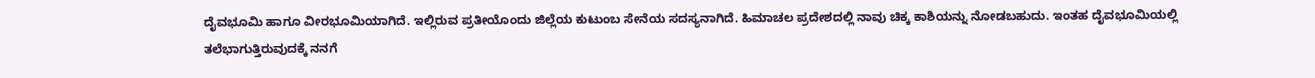ದೈವಭೂಮಿ ಹಾಗೂ ವೀರಭೂಮಿಯಾಗಿದೆ. ಇಲ್ಲಿರುವ ಪ್ರತೀಯೊಂದು ಜಿಲ್ಲೆಯ ಕುಟುಂಬ ಸೇನೆಯ ಸದಸ್ಯನಾಗಿದೆ. ಹಿಮಾಚಲ ಪ್ರದೇಶದಲ್ಲಿ ನಾವು ಚಿಕ್ಕ ಕಾಶಿಯನ್ನು ನೋಡಬಹುದು. ಇಂತಹ ದೈವಭೂಮಿಯಲ್ಲಿ ತಲೆಭಾಗುತ್ತಿರುವುದಕ್ಕೆ ನನಗೆ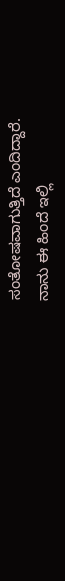ಸಂತೋಷವಾಗುತ್ತಿದೆ ಎಂದಿದ್ದಾರೆ.
ನಾನು ಈ ಹಿಂದೆ ಇಲ್ಲಿ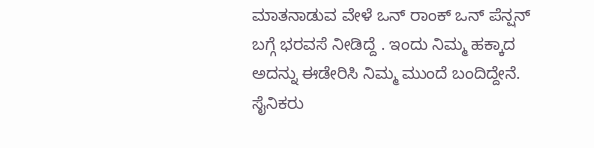ಮಾತನಾಡುವ ವೇಳೆ ಒನ್ ರಾಂಕ್ ಒನ್ ಪೆನ್ಷನ್ ಬಗ್ಗೆ ಭರವಸೆ ನೀಡಿದ್ದೆ . ಇಂದು ನಿಮ್ಮ ಹಕ್ಕಾದ ಅದನ್ನು ಈಡೇರಿಸಿ ನಿಮ್ಮ ಮುಂದೆ ಬಂದಿದ್ದೇನೆ. ಸೈನಿಕರು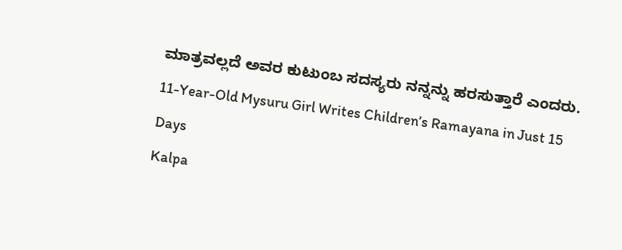ಮಾತ್ರವಲ್ಲದೆ ಅವರ ಕುಟುಂಬ ಸದಸ್ಯರು ನನ್ನನ್ನು ಹರಸುತ್ತಾರೆ ಎಂದರು.
11-Year-Old Mysuru Girl Writes Children’s Ramayana in Just 15 Days
Kalpa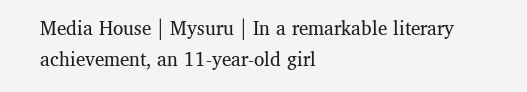Media House | Mysuru | In a remarkable literary achievement, an 11-year-old girl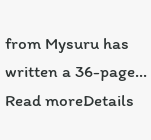from Mysuru has written a 36-page...
Read moreDetails